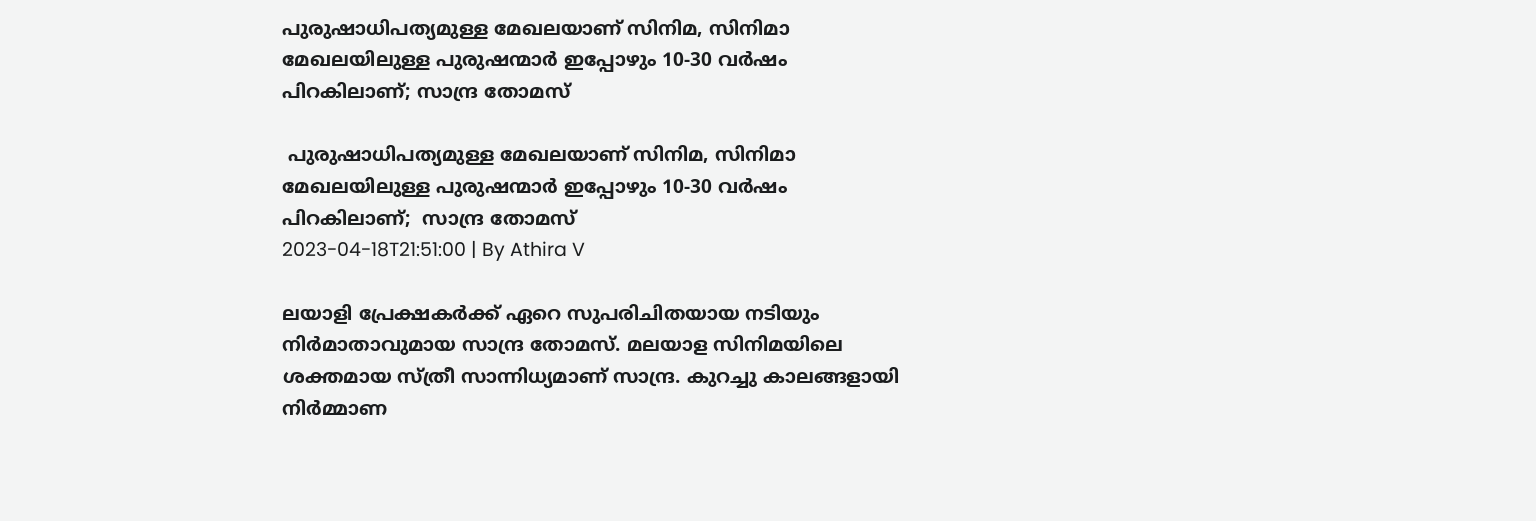പുരുഷാധിപത്യമുള്ള മേഖലയാണ് സിനിമ, സിനിമാ മേഖലയിലുള്ള പുരുഷന്മാർ ഇപ്പോഴും 10-30 വർഷം പിറകിലാണ്; സാന്ദ്ര തോമസ്

 പുരുഷാധിപത്യമുള്ള മേഖലയാണ് സിനിമ, സിനിമാ മേഖലയിലുള്ള പുരുഷന്മാർ ഇപ്പോഴും 10-30 വർഷം പിറകിലാണ്;  സാന്ദ്ര തോമസ്
2023-04-18T21:51:00 | By Athira V

ലയാളി പ്രേക്ഷകർക്ക് ഏറെ സുപരിചിതയായ നടിയും നിർമാതാവുമായ സാന്ദ്ര തോമസ്. മലയാള സിനിമയിലെ ശക്തമായ സ്ത്രീ സാന്നിധ്യമാണ് സാന്ദ്ര. കുറച്ചു കാലങ്ങളായി നിർമ്മാണ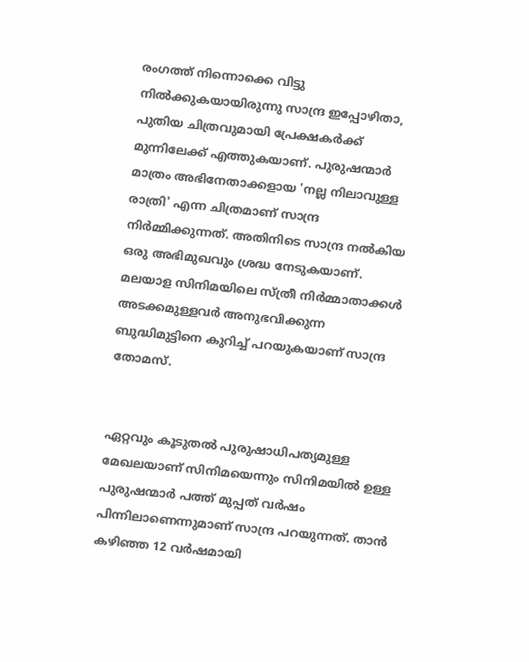രംഗത്ത് നിന്നൊക്കെ വിട്ടു നിൽക്കുകയായിരുന്നു സാന്ദ്ര ഇപ്പോഴിതാ, പുതിയ ചിത്രവുമായി പ്രേക്ഷകർക്ക് മുന്നിലേക്ക് എത്തുകയാണ്. പുരുഷന്മാർ മാത്രം അഭിനേതാക്കളായ 'നല്ല നിലാവുള്ള രാത്രി' എന്ന ചിത്രമാണ് സാന്ദ്ര നിർമ്മിക്കുന്നത്. അതിനിടെ സാന്ദ്ര നൽകിയ ഒരു അഭിമുഖവും ശ്രദ്ധ നേടുകയാണ്. മലയാള സിനിമയിലെ സ്ത്രീ നിർമ്മാതാക്കൾ അടക്കമുള്ളവർ അനുഭവിക്കുന്ന ബുദ്ധിമുട്ടിനെ കുറിച്ച് പറയുകയാണ് സാന്ദ്ര തോമസ്.


ഏറ്റവും കൂടുതൽ പുരുഷാധിപത്യമുള്ള മേഖലയാണ് സിനിമയെന്നും സിനിമയിൽ ഉള്ള പുരുഷന്മാർ പത്ത് മുപ്പത് വർഷം പിന്നിലാണെന്നുമാണ് സാന്ദ്ര പറയുന്നത്. താൻ കഴിഞ്ഞ 12 വർഷമായി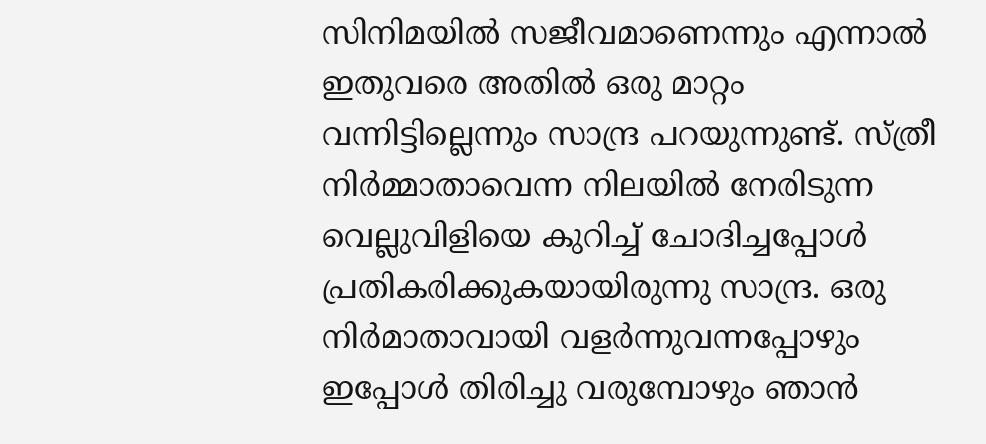സിനിമയിൽ സജീവമാണെന്നും എന്നാൽ ഇതുവരെ അതിൽ ഒരു മാറ്റം വന്നിട്ടില്ലെന്നും സാന്ദ്ര പറയുന്നുണ്ട്. സ്ത്രീ നിർമ്മാതാവെന്ന നിലയിൽ നേരിടുന്ന വെല്ലുവിളിയെ കുറിച്ച് ചോദിച്ചപ്പോൾ പ്രതികരിക്കുകയായിരുന്നു സാന്ദ്ര. ഒരു നിർമാതാവായി വളർന്നുവന്നപ്പോഴും ഇപ്പോൾ തിരിച്ചു വരുമ്പോഴും ഞാൻ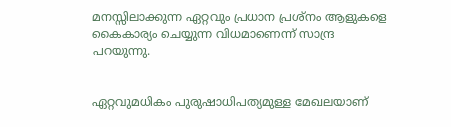മനസ്സിലാക്കുന്ന ഏറ്റവും പ്രധാന പ്രശ്നം ആളുകളെ കൈകാര്യം ചെയ്യുന്ന വിധമാണെന്ന് സാന്ദ്ര പറയുന്നു.


ഏറ്റവുമധികം പുരുഷാധിപത്യമുള്ള മേഖലയാണ്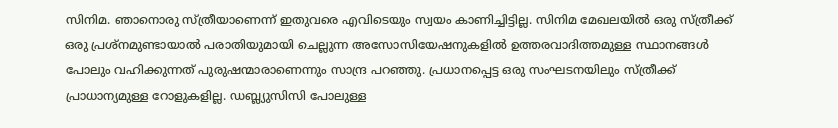സിനിമ. ഞാനൊരു സ്ത്രീയാണെന്ന് ഇതുവരെ എവിടെയും സ്വയം കാണിച്ചിട്ടില്ല. സിനിമ മേഖലയിൽ ഒരു സ്ത്രീക്ക് ഒരു പ്രശ്നമുണ്ടായാൽ പരാതിയുമായി ചെല്ലുന്ന അസോസിയേഷനുകളിൽ ഉത്തരവാദിത്തമുള്ള സ്ഥാനങ്ങൾ പോലും വഹിക്കുന്നത് പുരുഷന്മാരാണെന്നും സാന്ദ്ര പറഞ്ഞു. പ്രധാനപ്പെട്ട ഒരു സംഘടനയിലും സ്ത്രീക്ക് പ്രാധാന്യമുള്ള റോളുകളില്ല. ഡബ്ല്യുസിസി പോലുള്ള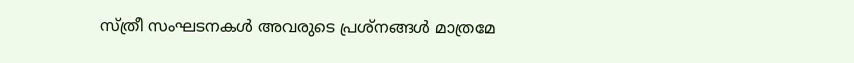സ്ത്രീ സംഘടനകൾ അവരുടെ പ്രശ്നങ്ങൾ മാത്രമേ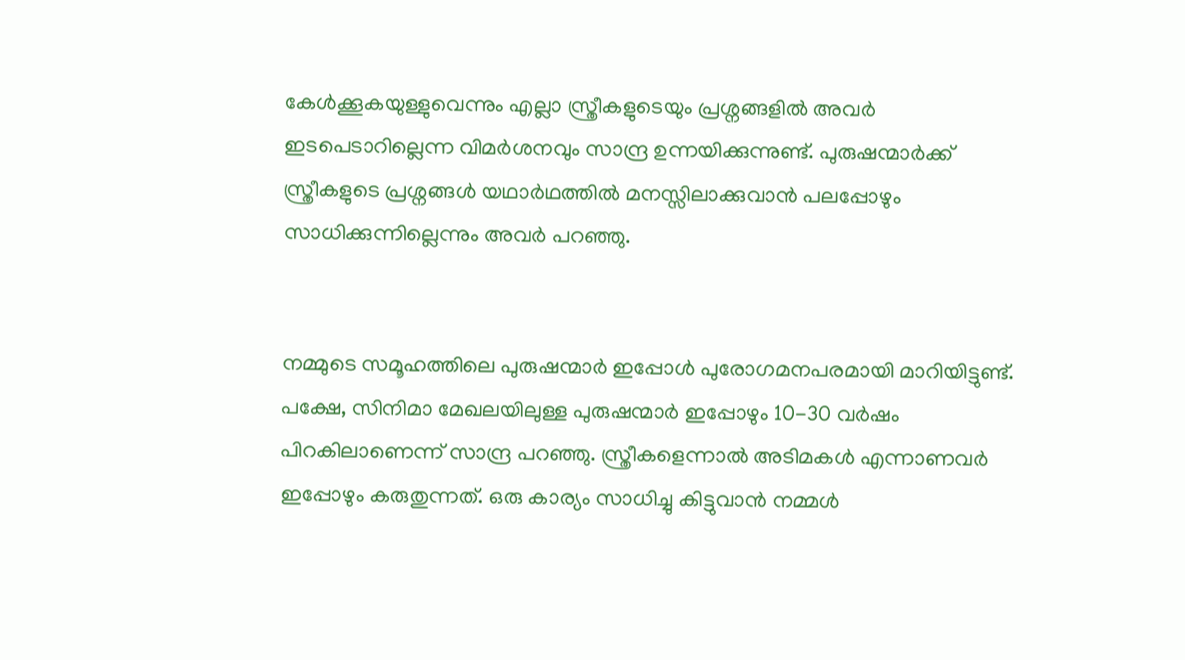കേൾക്കൂകയുള്ളുവെന്നും എല്ലാ സ്ത്രീകളുടെയും പ്രശ്നങ്ങളിൽ അവര്‍ ഇടപെടാറില്ലെന്ന വിമർശനവും സാന്ദ്ര ഉന്നയിക്കുന്നുണ്ട്. പുരുഷന്മാർക്ക് സ്ത്രീകളുടെ പ്രശ്നങ്ങൾ യഥാർഥത്തിൽ മനസ്സിലാക്കുവാൻ പലപ്പോഴും സാധിക്കുന്നില്ലെന്നും അവർ പറഞ്ഞു.


നമ്മുടെ സമൂഹത്തിലെ പുരുഷന്മാർ ഇപ്പോൾ പുരോഗമനപരമായി മാറിയിട്ടുണ്ട്. പക്ഷേ, സിനിമാ മേഖലയിലുള്ള പുരുഷന്മാർ ഇപ്പോഴും 10-30 വർഷം പിറകിലാണെന്ന് സാന്ദ്ര പറഞ്ഞു. സ്ത്രീകളെന്നാൽ അടിമകൾ എന്നാണവർ ഇപ്പോഴും കരുതുന്നത്. ഒരു കാര്യം സാധിച്ചു കിട്ടുവാൻ നമ്മൾ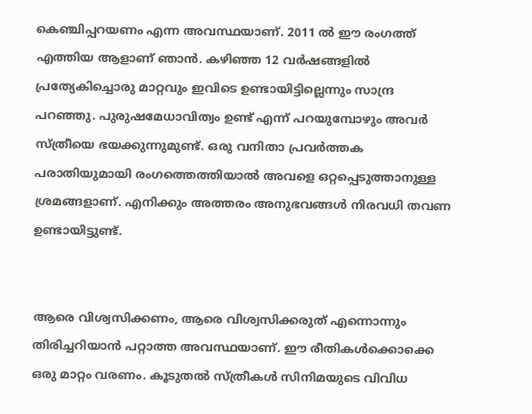കെഞ്ചിപ്പറയണം എന്ന അവസ്ഥയാണ്. 2011 ൽ ഈ രംഗത്ത് എത്തിയ ആളാണ് ഞാൻ. കഴിഞ്ഞ 12 വർഷങ്ങളിൽ പ്രത്യേകിച്ചൊരു മാറ്റവും ഇവിടെ ഉണ്ടായിട്ടില്ലെന്നും സാന്ദ്ര പറഞ്ഞു. പുരുഷമേധാവിത്വം ഉണ്ട് എന്ന് പറയുമ്പോഴും അവർ സ്ത്രീയെ ഭയക്കുന്നുമുണ്ട്. ഒരു വനിതാ പ്രവർത്തക പരാതിയുമായി രംഗത്തെത്തിയാൽ അവളെ ഒറ്റപ്പെടുത്താനുള്ള ശ്രമങ്ങളാണ്. എനിക്കും അത്തരം അനുഭവങ്ങൾ നിരവധി തവണ ഉണ്ടായിട്ടുണ്ട്.


ആരെ വിശ്വസിക്കണം, ആരെ വിശ്വസിക്കരുത് എന്നൊന്നും തിരിച്ചറിയാൻ പറ്റാത്ത അവസ്ഥയാണ്. ഈ രീതികൾക്കൊക്കെ ഒരു മാറ്റം വരണം. കൂടുതൽ സ്ത്രീകൾ സിനിമയുടെ വിവിധ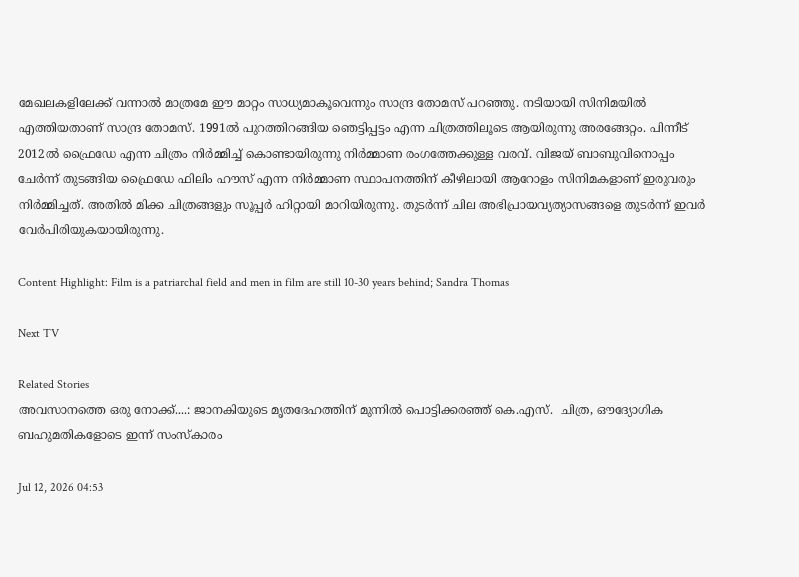മേഖലകളിലേക്ക് വന്നാല്‍ മാത്രമേ ഈ മാറ്റം സാധ്യമാകൂവെന്നും സാന്ദ്ര തോമസ് പറഞ്ഞു. നടിയായി സിനിമയിൽ എത്തിയതാണ് സാന്ദ്ര തോമസ്. 1991ൽ പുറത്തിറങ്ങിയ ഞെട്ടിപ്പട്ടം എന്ന ചിത്രത്തിലൂടെ ആയിരുന്നു അരങ്ങേറ്റം. പിന്നീട് 2012ൽ ഫ്രൈഡേ എന്ന ചിത്രം നിർമ്മിച്ച് കൊണ്ടായിരുന്നു നിർമ്മാണ രംഗത്തേക്കുള്ള വരവ്. വിജയ് ബാബുവിനൊപ്പം ചേർന്ന് തുടങ്ങിയ ഫ്രൈഡേ ഫിലിം ഹൗസ് എന്ന നിർമ്മാണ സ്ഥാപനത്തിന് കീഴിലായി ആറോളം സിനിമകളാണ് ഇരുവരും നിർമ്മിച്ചത്. അതിൽ മിക്ക ചിത്രങ്ങളും സൂപ്പർ ഹിറ്റായി മാറിയിരുന്നു. തുടർന്ന് ചില അഭിപ്രായവ്യത്യാസങ്ങളെ തുടർന്ന് ഇവർ വേർപിരിയുകയായിരുന്നു.

Content Highlight: Film is a patriarchal field and men in film are still 10-30 years behind; Sandra Thomas

Next TV

Related Stories
അവസാനത്തെ ഒരു നോക്ക്....: ജാനകിയുടെ മൃതദേഹത്തിന് മുന്നിൽ പൊട്ടിക്കരഞ്ഞ് കെ.എസ്.  ചിത്ര, ഔദ്യോഗിക ബഹുമതികളോടെ ഇന്ന് സംസ്കാരം

Jul 12, 2026 04:53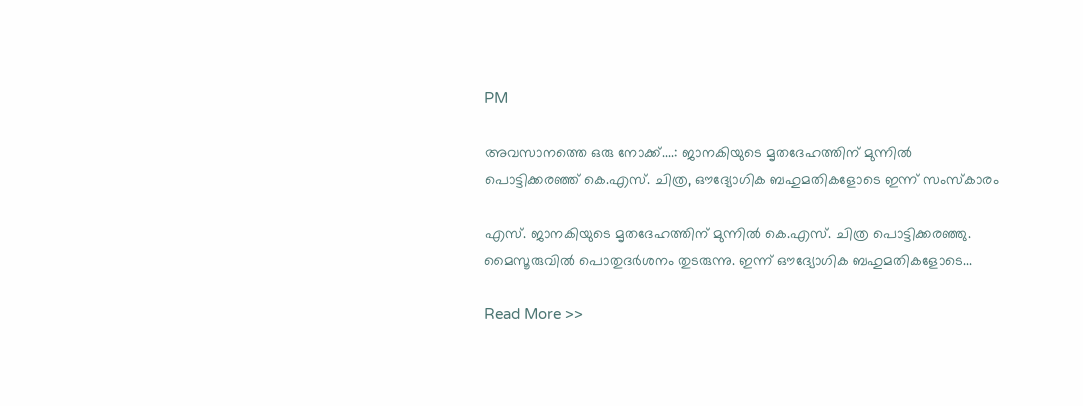PM

അവസാനത്തെ ഒരു നോക്ക്....: ജാനകിയുടെ മൃതദേഹത്തിന് മുന്നിൽ പൊട്ടിക്കരഞ്ഞ് കെ.എസ്. ചിത്ര, ഔദ്യോഗിക ബഹുമതികളോടെ ഇന്ന് സംസ്കാരം

എസ്. ജാനകിയുടെ മൃതദേഹത്തിന് മുന്നിൽ കെ.എസ്. ചിത്ര പൊട്ടിക്കരഞ്ഞു. മൈസൂരുവിൽ പൊതുദർശനം തുടരുന്നു. ഇന്ന് ഔദ്യോഗിക ബഹുമതികളോടെ...

Read More >>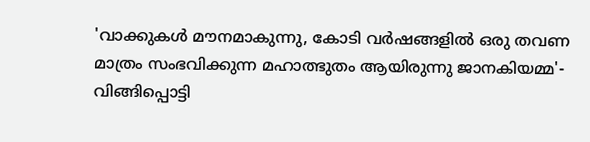'വാക്കുകൾ മൗനമാകുന്നു, കോടി വർഷങ്ങളിൽ ഒരു തവണ മാത്രം സംഭവിക്കുന്ന മഹാത്ഭുതം ആയിരുന്നു ജാനകിയമ്മ'-  വിങ്ങിപ്പൊട്ടി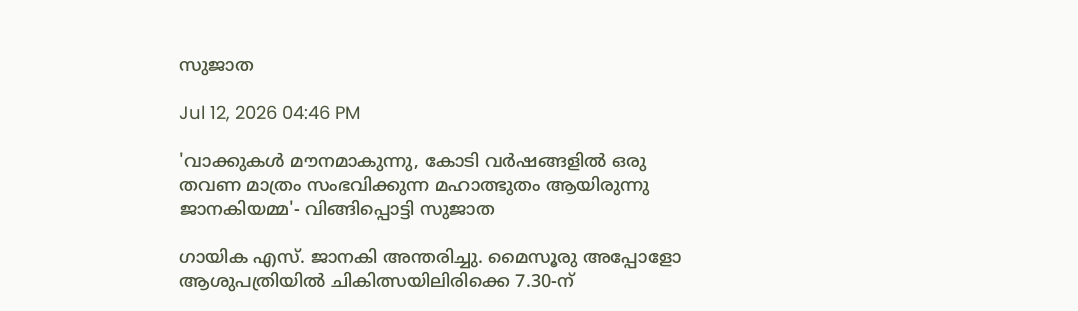സുജാത

Jul 12, 2026 04:46 PM

'വാക്കുകൾ മൗനമാകുന്നു, കോടി വർഷങ്ങളിൽ ഒരു തവണ മാത്രം സംഭവിക്കുന്ന മഹാത്ഭുതം ആയിരുന്നു ജാനകിയമ്മ'- വിങ്ങിപ്പൊട്ടി സുജാത

ഗായിക എസ്. ജാനകി അന്തരിച്ചു. മൈസൂരു അപ്പോളോ ആശുപത്രിയിൽ ചികിത്സയിലിരിക്കെ 7.30-ന്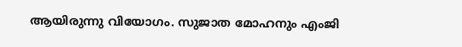ആയിരുന്നു വിയോഗം. സുജാത മോഹനും എംജി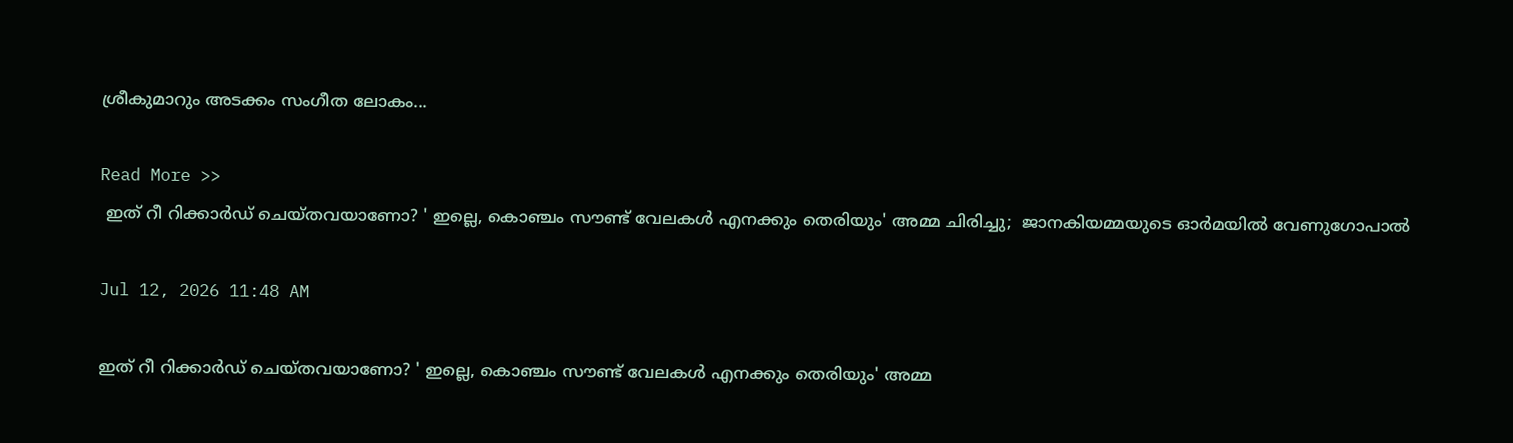ശ്രീകുമാറും അടക്കം സംഗീത ലോകം...

Read More >>
 ഇത് റീ റിക്കാർഡ് ചെയ്തവയാണോ? ' ഇല്ലെ, കൊഞ്ചം സൗണ്ട് വേലകൾ എനക്കും തെരിയും' അമ്മ ചിരിച്ചു;  ജാനകിയമ്മയുടെ ഓർമയിൽ വേണുഗോപാൽ

Jul 12, 2026 11:48 AM

ഇത് റീ റിക്കാർഡ് ചെയ്തവയാണോ? ' ഇല്ലെ, കൊഞ്ചം സൗണ്ട് വേലകൾ എനക്കും തെരിയും' അമ്മ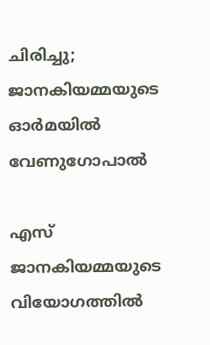ചിരിച്ചു; ജാനകിയമ്മയുടെ ഓർമയിൽ വേണുഗോപാൽ

എസ് ജാനകിയമ്മയുടെ വിയോഗത്തിൽ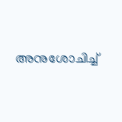അനുശോചിച്ച്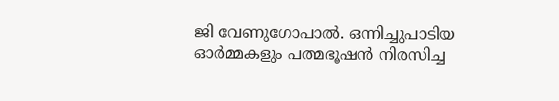ജി വേണുഗോപാൽ. ഒന്നിച്ചുപാടിയ ഓർമ്മകളും പത്മഭൂഷൻ നിരസിച്ച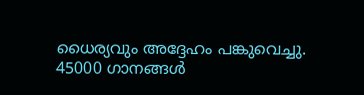ധൈര്യവും അദ്ദേഹം പങ്കുവെച്ചു. 45000 ഗാനങ്ങൾ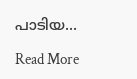പാടിയ...

Read More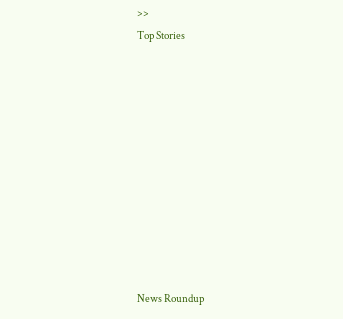>>
Top Stories










News Roundup